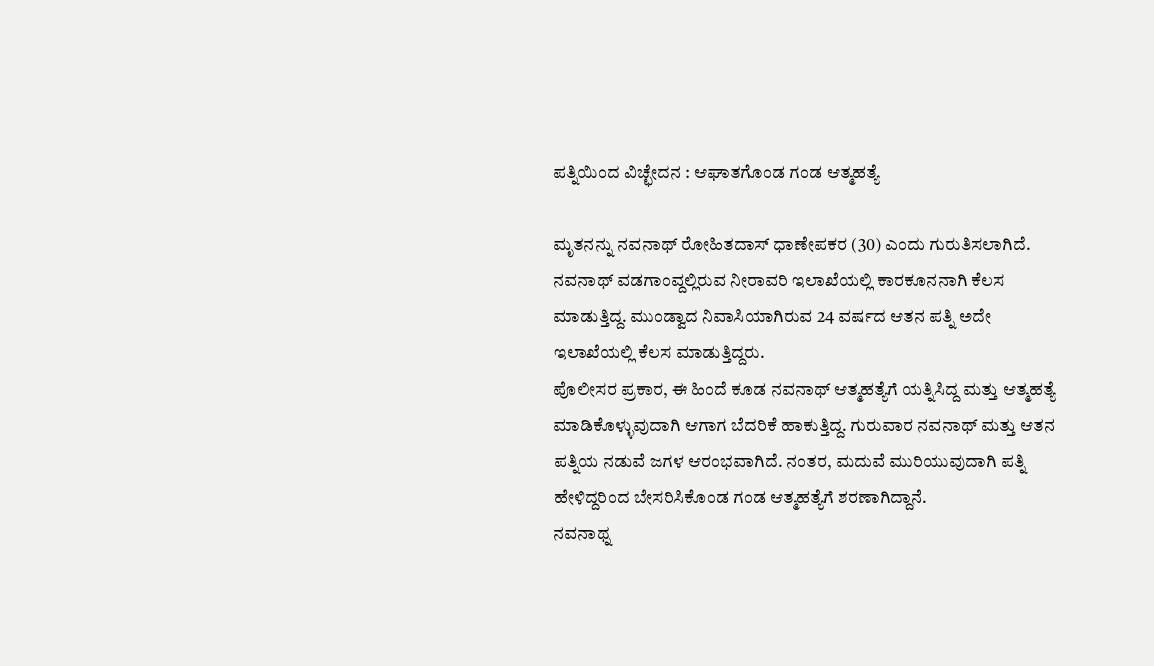ಪತ್ನಿಯಿಂದ ವಿಚ್ಛೇದನ : ಆಘಾತಗೊಂಡ ಗಂಡ ಆತ್ಮಹತ್ಯೆ

ಮೃತನನ್ನು ನವನಾಥ್ ರೋಹಿತದಾಸ್ ಧಾಣೇಪಕರ (30) ಎಂದು ಗುರುತಿಸಲಾಗಿದೆ. ನವನಾಥ್ ವಡಗಾಂವ್ದಲ್ಲಿರುವ ನೀರಾವರಿ ಇಲಾಖೆಯಲ್ಲಿ ಕಾರಕೂನನಾಗಿ ಕೆಲಸ ಮಾಡುತ್ತಿದ್ದ. ಮುಂಡ್ವಾದ ನಿವಾಸಿಯಾಗಿರುವ 24 ವರ್ಷದ ಆತನ ಪತ್ನಿ ಅದೇ ಇಲಾಖೆಯಲ್ಲಿ ಕೆಲಸ ಮಾಡುತ್ತಿದ್ದರು.
ಪೊಲೀಸರ ಪ್ರಕಾರ, ಈ ಹಿಂದೆ ಕೂಡ ನವನಾಥ್ ಆತ್ಮಹತ್ಯೆಗೆ ಯತ್ನಿಸಿದ್ದ ಮತ್ತು ಆತ್ಮಹತ್ಯೆ ಮಾಡಿಕೊಳ್ಳುವುದಾಗಿ ಆಗಾಗ ಬೆದರಿಕೆ ಹಾಕುತ್ತಿದ್ದ. ಗುರುವಾರ ನವನಾಥ್ ಮತ್ತು ಆತನ ಪತ್ನಿಯ ನಡುವೆ ಜಗಳ ಆರಂಭವಾಗಿದೆ. ನಂತರ, ಮದುವೆ ಮುರಿಯುವುದಾಗಿ ಪತ್ನಿ ಹೇಳಿದ್ದರಿಂದ ಬೇಸರಿಸಿಕೊಂಡ ಗಂಡ ಆತ್ಮಹತ್ಯೆಗೆ ಶರಣಾಗಿದ್ದಾನೆ.
ನವನಾಥ್ನ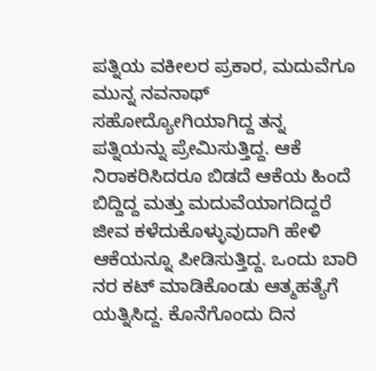ಪತ್ನಿಯ ವಕೀಲರ ಪ್ರಕಾರ, ಮದುವೆಗೂ ಮುನ್ನ ನವನಾಥ್ ಸಹೋದ್ಯೋಗಿಯಾಗಿದ್ದ ತನ್ನ ಪತ್ನಿಯನ್ನು ಪ್ರೇಮಿಸುತ್ತಿದ್ದ. ಆಕೆ ನಿರಾಕರಿಸಿದರೂ ಬಿಡದೆ ಆಕೆಯ ಹಿಂದೆ ಬಿದ್ದಿದ್ದ ಮತ್ತು ಮದುವೆಯಾಗದಿದ್ದರೆ ಜೀವ ಕಳೆದುಕೊಳ್ಳುವುದಾಗಿ ಹೇಳಿ ಆಕೆಯನ್ನೂ ಪೀಡಿಸುತ್ತಿದ್ದ. ಒಂದು ಬಾರಿ ನರ ಕಟ್ ಮಾಡಿಕೊಂಡು ಆತ್ಮಹತ್ಯೆಗೆ ಯತ್ನಿಸಿದ್ದ. ಕೊನೆಗೊಂದು ದಿನ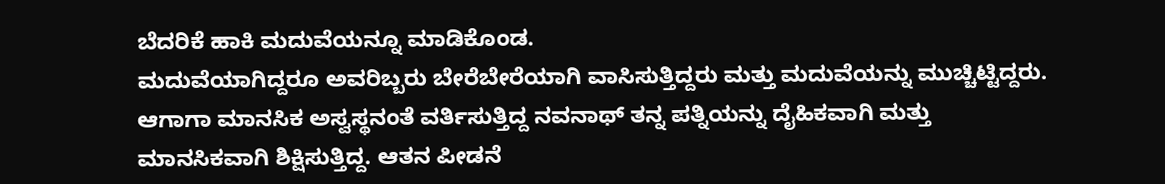ಬೆದರಿಕೆ ಹಾಕಿ ಮದುವೆಯನ್ನೂ ಮಾಡಿಕೊಂಡ.
ಮದುವೆಯಾಗಿದ್ದರೂ ಅವರಿಬ್ಬರು ಬೇರೆಬೇರೆಯಾಗಿ ವಾಸಿಸುತ್ತಿದ್ದರು ಮತ್ತು ಮದುವೆಯನ್ನು ಮುಚ್ಚಿಟ್ಟಿದ್ದರು. ಆಗಾಗಾ ಮಾನಸಿಕ ಅಸ್ವಸ್ಥನಂತೆ ವರ್ತಿಸುತ್ತಿದ್ದ ನವನಾಥ್ ತನ್ನ ಪತ್ನಿಯನ್ನು ದೈಹಿಕವಾಗಿ ಮತ್ತು ಮಾನಸಿಕವಾಗಿ ಶಿಕ್ಷಿಸುತ್ತಿದ್ದ. ಆತನ ಪೀಡನೆ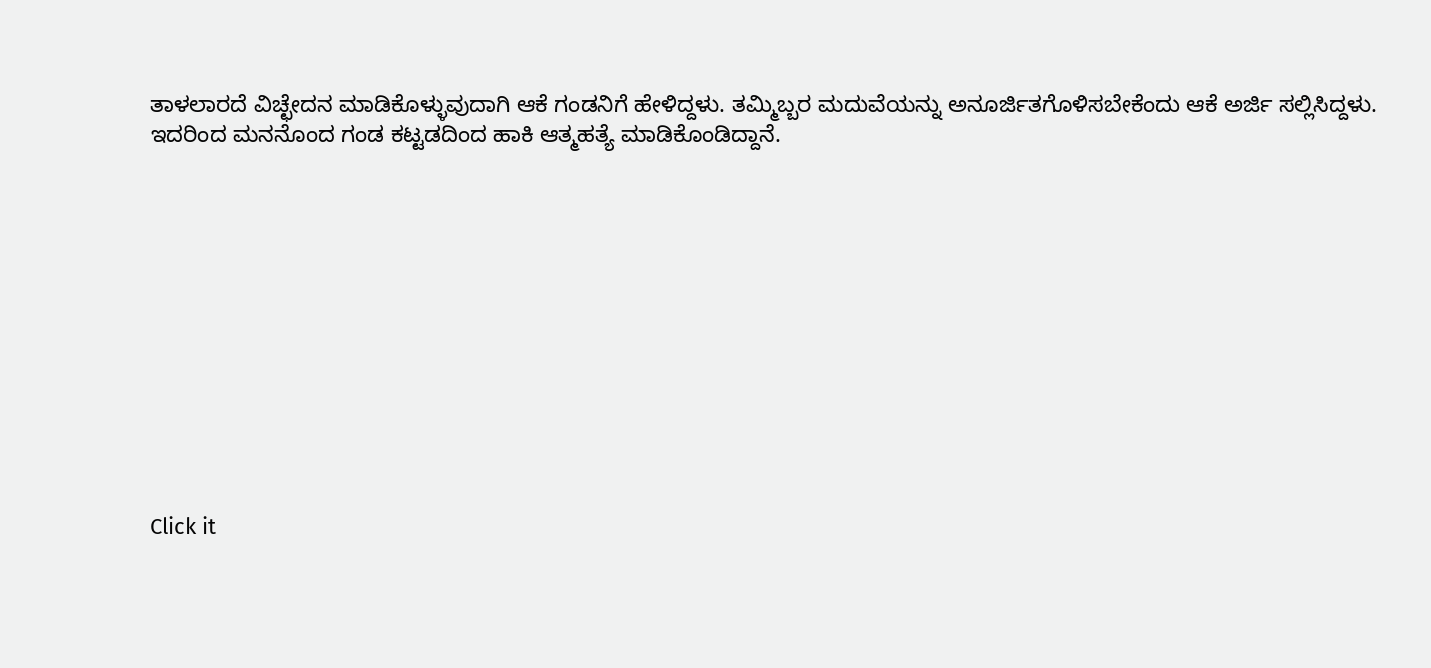ತಾಳಲಾರದೆ ವಿಚ್ಛೇದನ ಮಾಡಿಕೊಳ್ಳುವುದಾಗಿ ಆಕೆ ಗಂಡನಿಗೆ ಹೇಳಿದ್ದಳು. ತಮ್ಮಿಬ್ಬರ ಮದುವೆಯನ್ನು ಅನೂರ್ಜಿತಗೊಳಿಸಬೇಕೆಂದು ಆಕೆ ಅರ್ಜಿ ಸಲ್ಲಿಸಿದ್ದಳು. ಇದರಿಂದ ಮನನೊಂದ ಗಂಡ ಕಟ್ಟಡದಿಂದ ಹಾಕಿ ಆತ್ಮಹತ್ಯೆ ಮಾಡಿಕೊಂಡಿದ್ದಾನೆ.












Click it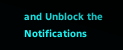and Unblock the Notifications